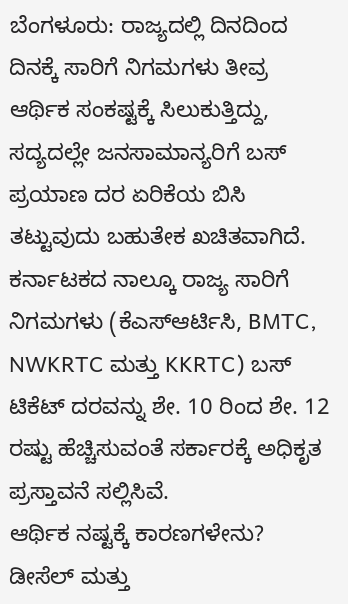ಬೆಂಗಳೂರು: ರಾಜ್ಯದಲ್ಲಿ ದಿನದಿಂದ ದಿನಕ್ಕೆ ಸಾರಿಗೆ ನಿಗಮಗಳು ತೀವ್ರ ಆರ್ಥಿಕ ಸಂಕಷ್ಟಕ್ಕೆ ಸಿಲುಕುತ್ತಿದ್ದು, ಸದ್ಯದಲ್ಲೇ ಜನಸಾಮಾನ್ಯರಿಗೆ ಬಸ್ ಪ್ರಯಾಣ ದರ ಏರಿಕೆಯ ಬಿಸಿ ತಟ್ಟುವುದು ಬಹುತೇಕ ಖಚಿತವಾಗಿದೆ. ಕರ್ನಾಟಕದ ನಾಲ್ಕೂ ರಾಜ್ಯ ಸಾರಿಗೆ ನಿಗಮಗಳು (ಕೆಎಸ್ಆರ್ಟಿಸಿ, BMTC, NWKRTC ಮತ್ತು KKRTC) ಬಸ್ ಟಿಕೆಟ್ ದರವನ್ನು ಶೇ. 10 ರಿಂದ ಶೇ. 12 ರಷ್ಟು ಹೆಚ್ಚಿಸುವಂತೆ ಸರ್ಕಾರಕ್ಕೆ ಅಧಿಕೃತ ಪ್ರಸ್ತಾವನೆ ಸಲ್ಲಿಸಿವೆ.
ಆರ್ಥಿಕ ನಷ್ಟಕ್ಕೆ ಕಾರಣಗಳೇನು?
ಡೀಸೆಲ್ ಮತ್ತು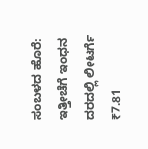ಸಂಬಳದ ಹೊರೆ: ಇತ್ತೀಚೆಗೆ ಇಂಧನ ದರದಲ್ಲಿ ಲೀಟರ್ಗೆ ₹7.81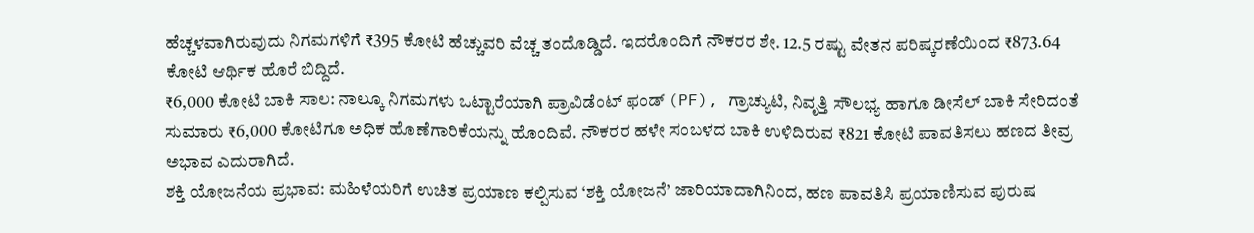ಹೆಚ್ಚಳವಾಗಿರುವುದು ನಿಗಮಗಳಿಗೆ ₹395 ಕೋಟಿ ಹೆಚ್ಚುವರಿ ವೆಚ್ಚ ತಂದೊಡ್ಡಿದೆ. ಇದರೊಂದಿಗೆ ನೌಕರರ ಶೇ. 12.5 ರಷ್ಟು ವೇತನ ಪರಿಷ್ಕರಣೆಯಿಂದ ₹873.64 ಕೋಟಿ ಆರ್ಥಿಕ ಹೊರೆ ಬಿದ್ದಿದೆ.
₹6,000 ಕೋಟಿ ಬಾಕಿ ಸಾಲ: ನಾಲ್ಕೂ ನಿಗಮಗಳು ಒಟ್ಟಾರೆಯಾಗಿ ಪ್ರಾವಿಡೆಂಟ್ ಫಂಡ್ (PF), ಗ್ರಾಚ್ಯುಟಿ, ನಿವೃತ್ತಿ ಸೌಲಭ್ಯ ಹಾಗೂ ಡೀಸೆಲ್ ಬಾಕಿ ಸೇರಿದಂತೆ ಸುಮಾರು ₹6,000 ಕೋಟಿಗೂ ಅಧಿಕ ಹೊಣೆಗಾರಿಕೆಯನ್ನು ಹೊಂದಿವೆ. ನೌಕರರ ಹಳೇ ಸಂಬಳದ ಬಾಕಿ ಉಳಿದಿರುವ ₹821 ಕೋಟಿ ಪಾವತಿಸಲು ಹಣದ ತೀವ್ರ ಅಭಾವ ಎದುರಾಗಿದೆ.
ಶಕ್ತಿ ಯೋಜನೆಯ ಪ್ರಭಾವ: ಮಹಿಳೆಯರಿಗೆ ಉಚಿತ ಪ್ರಯಾಣ ಕಲ್ಪಿಸುವ ‘ಶಕ್ತಿ ಯೋಜನೆ’ ಜಾರಿಯಾದಾಗಿನಿಂದ, ಹಣ ಪಾವತಿಸಿ ಪ್ರಯಾಣಿಸುವ ಪುರುಷ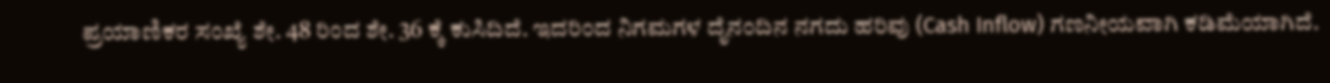ಪ್ರಯಾಣಿಕರ ಸಂಖ್ಯೆ ಶೇ. 48 ರಿಂದ ಶೇ. 36 ಕ್ಕೆ ಕುಸಿದಿದೆ. ಇದರಿಂದ ನಿಗಮಗಳ ದೈನಂದಿನ ನಗದು ಹರಿವು (Cash Inflow) ಗಣನೀಯವಾಗಿ ಕಡಿಮೆಯಾಗಿದೆ.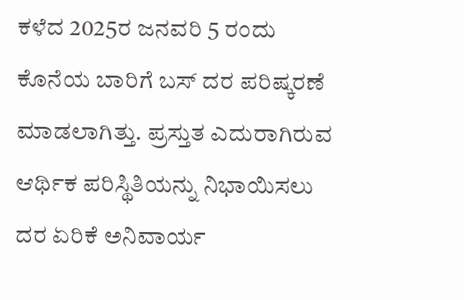ಕಳೆದ 2025ರ ಜನವರಿ 5 ರಂದು ಕೊನೆಯ ಬಾರಿಗೆ ಬಸ್ ದರ ಪರಿಷ್ಕರಣೆ ಮಾಡಲಾಗಿತ್ತು. ಪ್ರಸ್ತುತ ಎದುರಾಗಿರುವ ಆರ್ಥಿಕ ಪರಿಸ್ಥಿತಿಯನ್ನು ನಿಭಾಯಿಸಲು ದರ ಏರಿಕೆ ಅನಿವಾರ್ಯ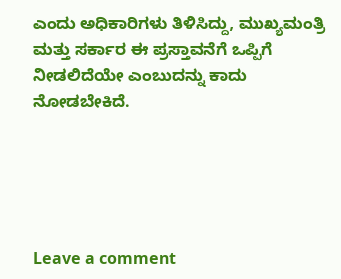ಎಂದು ಅಧಿಕಾರಿಗಳು ತಿಳಿಸಿದ್ದು, ಮುಖ್ಯಮಂತ್ರಿ ಮತ್ತು ಸರ್ಕಾರ ಈ ಪ್ರಸ್ತಾವನೆಗೆ ಒಪ್ಪಿಗೆ ನೀಡಲಿದೆಯೇ ಎಂಬುದನ್ನು ಕಾದು ನೋಡಬೇಕಿದೆ.





Leave a comment